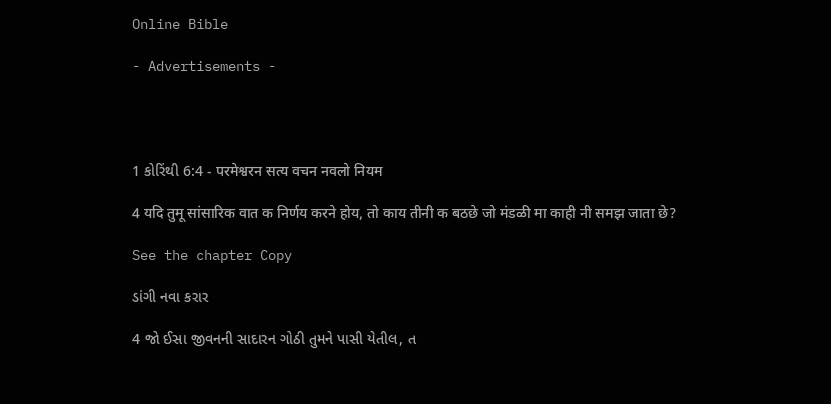Online Bible

- Advertisements -




1 કોરિંથી 6:4 - परमेश्वरन सत्य वचन नवलो नियम

4 यदि तुमू सांसारिक वात क निर्णय करने होय, तो काय तीनी क बठछे जो मंडळी मा काही नी समझ जाता छे?

See the chapter Copy

ડાંગી નવા કરાર

4 જો ઈસા જીવનની સાદારન ગોઠી તુમને પાસી યેતીલ, ત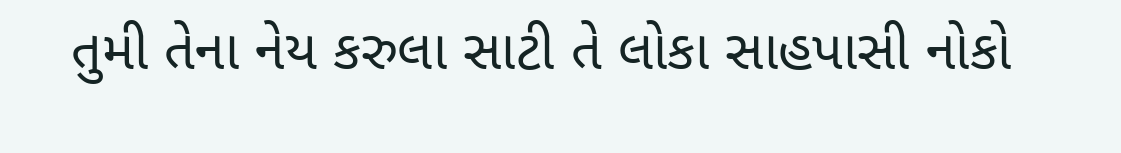તુમી તેના નેય કરુલા સાટી તે લોકા સાહપાસી નોકો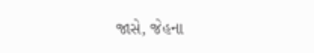જાસે, જેહના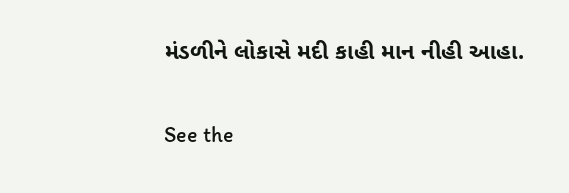મંડળીને લોકાસે મદી કાહી માન નીહી આહા.

See the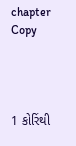chapter Copy




1 કોરિંથી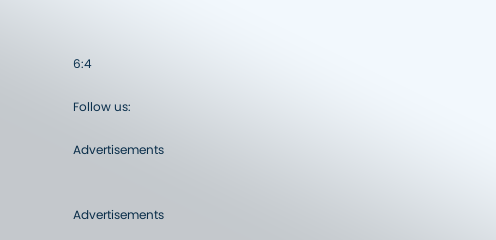6:4

Follow us:

Advertisements


Advertisements